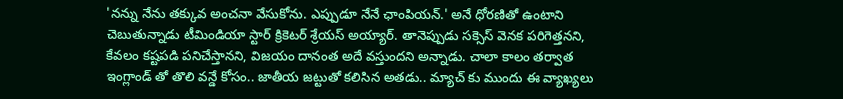'నన్ను నేను తక్కువ అంచనా వేసుకోను. ఎప్పుడూ నేనే ఛాంపియన్.' అనే ధోరణితో ఉంటాని చెబుతున్నాడు టీమిండియా స్టార్ క్రికెటర్ శ్రేయస్ అయ్యార్. తానెప్పుడు సక్సెస్ వెనక పరిగెత్తనని, కేవలం కష్టపడి పనిచేస్తానని, విజయం దానంత అదే వస్తుందని అన్నాడు. చాలా కాలం తర్వాత ఇంగ్లాండ్ తో తొలి వన్డే కోసం.. జాతీయ జట్టుతో కలిసిన అతడు.. మ్యాచ్ కు ముందు ఈ వ్యాఖ్యలు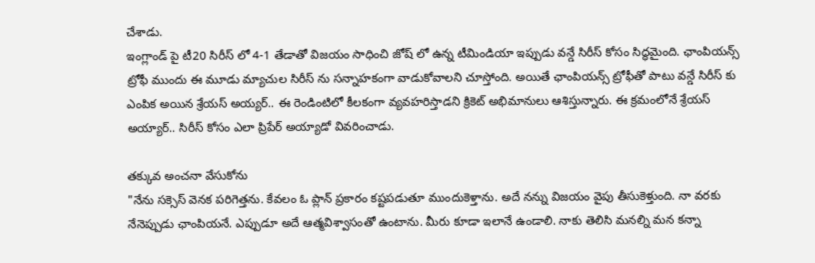చేశాడు.
ఇంగ్లాండ్ పై టీ20 సిరీస్ లో 4-1 తేడాతో విజయం సాధించి జోష్ లో ఉన్న టీమిండియా ఇప్పుడు వన్డే సిరీస్ కోసం సిద్ధమైంది. ఛాంపియన్స్ ట్రోఫీ ముందు ఈ మూడు మ్యాచుల సిరీస్ ను సన్నాహకంగా వాడుకోవాలని చూస్తోంది. అయితే ఛాంపియన్స్ ట్రోఫీతో పాటు వన్డే సిరీస్ కు ఎంపిక అయిన శ్రేయస్ అయ్యర్.. ఈ రెండింటిలో కీలకంగా వ్యవహరిస్తాడని క్రికెట్ అభిమానులు ఆశిస్తున్నారు. ఈ క్రమంలోనే శ్రేయస్ అయ్యార్.. సిరీస్ కోసం ఎలా ప్రిపేర్ అయ్యాడో వివరించాడు.

తక్కువ అంచనా వేసుకోను
"నేను సక్సెస్ వెనక పరిగెత్తను. కేవలం ఓ ప్లాన్ ప్రకారం కష్టపడుతూ ముందుకెళ్తాను. అదే నన్ను విజయం వైపు తీసుకెళ్తుంది. నా వరకు నేనెప్పుడు ఛాంపియనే. ఎప్పుడూ అదే ఆత్మవిశ్వాసంతో ఉంటాను. మీరు కూడా ఇలానే ఉండాలి. నాకు తెలిసి మనల్ని మన కన్నా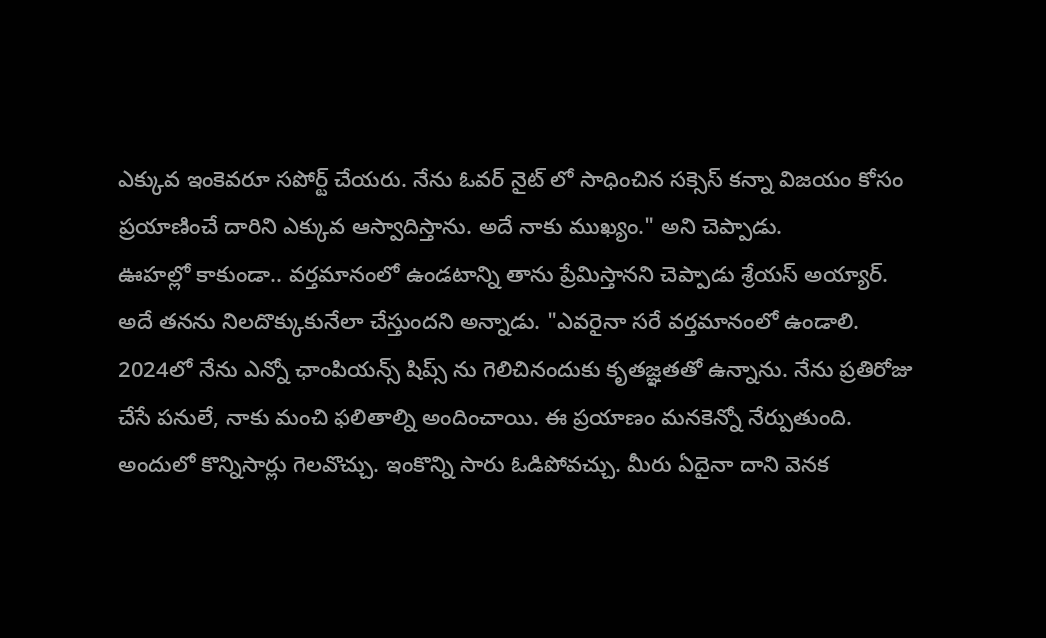ఎక్కువ ఇంకెవరూ సపోర్ట్ చేయరు. నేను ఓవర్ నైట్ లో సాధించిన సక్సెస్ కన్నా విజయం కోసం ప్రయాణించే దారిని ఎక్కువ ఆస్వాదిస్తాను. అదే నాకు ముఖ్యం." అని చెప్పాడు.
ఊహల్లో కాకుండా.. వర్తమానంలో ఉండటాన్ని తాను ప్రేమిస్తానని చెప్పాడు శ్రేయస్ అయ్యార్. అదే తనను నిలదొక్కుకునేలా చేస్తుందని అన్నాడు. "ఎవరైనా సరే వర్తమానంలో ఉండాలి. 2024లో నేను ఎన్నో ఛాంపియన్స్ షిప్స్ ను గెలిచినందుకు కృతజ్ఞతతో ఉన్నాను. నేను ప్రతిరోజు చేసే పనులే, నాకు మంచి ఫలితాల్ని అందించాయి. ఈ ప్రయాణం మనకెన్నో నేర్పుతుంది. అందులో కొన్నిసార్లు గెలవొచ్చు. ఇంకొన్ని సారు ఓడిపోవచ్చు. మీరు ఏదైనా దాని వెనక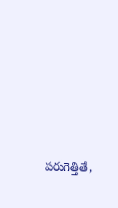పరుగెత్తితే,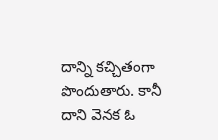దాన్ని కచ్చితంగా పొందుతారు. కానీ దాని వెనక ఓ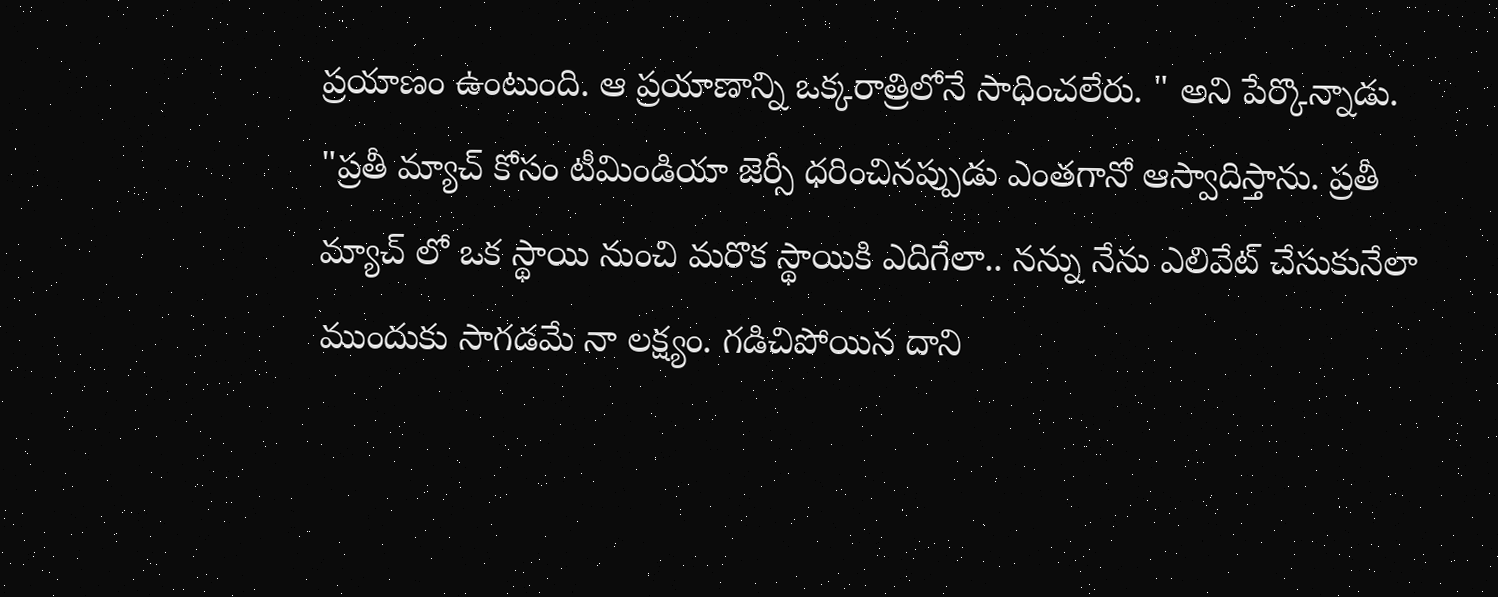ప్రయాణం ఉంటుంది. ఆ ప్రయాణాన్ని ఒక్కరాత్రిలోనే సాధించలేరు. " అని పేర్కొన్నాడు.
"ప్రతీ మ్యాచ్ కోసం టీమిండియా జెర్సీ ధరించినప్పుడు ఎంతగానో ఆస్వాదిస్తాను. ప్రతీ మ్యాచ్ లో ఒక స్థాయి నుంచి మరొక స్థాయికి ఎదిగేలా.. నన్ను నేను ఎలివేట్ చేసుకునేలా ముందుకు సాగడమే నా లక్ష్యం. గడిచిపోయిన దాని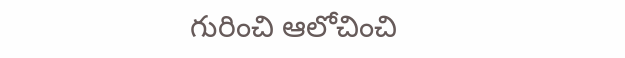గురించి ఆలోచించి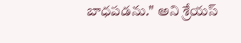బాధపడను." అని శ్రేయస్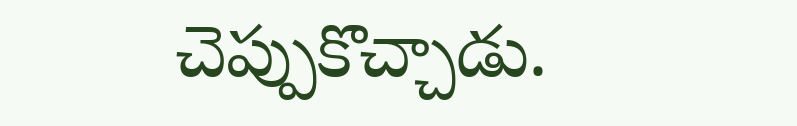చెప్పుకొచ్చాడు.